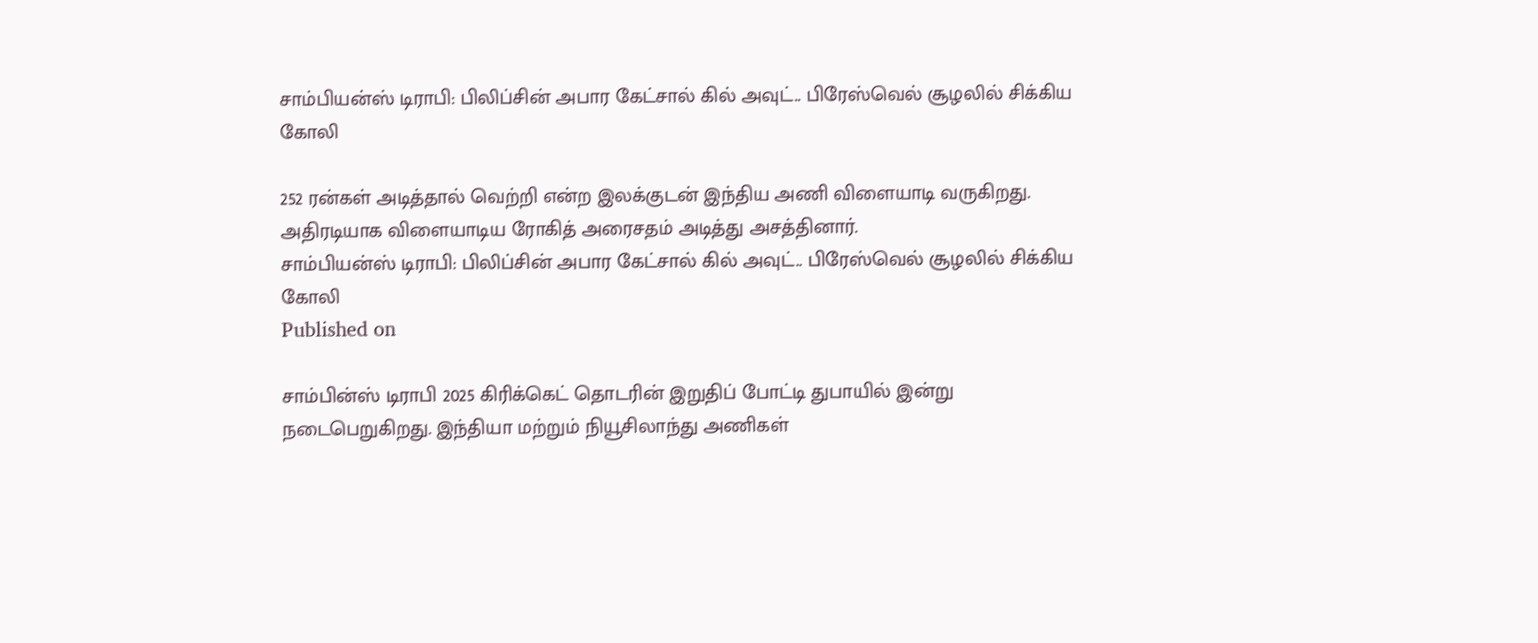சாம்பியன்ஸ் டிராபி: பிலிப்சின் அபார கேட்சால் கில் அவுட்.. பிரேஸ்வெல் சூழலில் சிக்கிய கோலி

252 ரன்கள் அடித்தால் வெற்றி என்ற இலக்குடன் இந்திய அணி விளையாடி வருகிறது. அதிரடியாக விளையாடிய ரோகித் அரைசதம் அடித்து அசத்தினார்.
சாம்பியன்ஸ் டிராபி: பிலிப்சின் அபார கேட்சால் கில் அவுட்.. பிரேஸ்வெல் சூழலில் சிக்கிய கோலி
Published on

சாம்பின்ஸ் டிராபி 2025 கிரிக்கெட் தொடரின் இறுதிப் போட்டி துபாயில் இன்று நடைபெறுகிறது. இந்தியா மற்றும் நியூசிலாந்து அணிகள்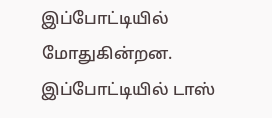இப்போட்டியில் மோதுகின்றன. இப்போட்டியில் டாஸ்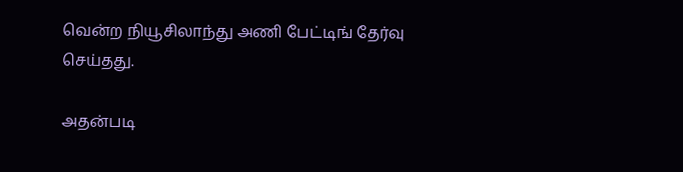வென்ற நியூசிலாந்து அணி பேட்டிங் தேர்வு செய்தது.

அதன்படி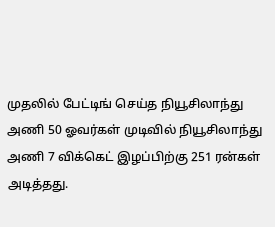முதலில் பேட்டிங் செய்த நியூசிலாந்து அணி 50 ஓவர்கள் முடிவில் நியூசிலாந்து அணி 7 விக்கெட் இழப்பிற்கு 251 ரன்கள் அடித்தது.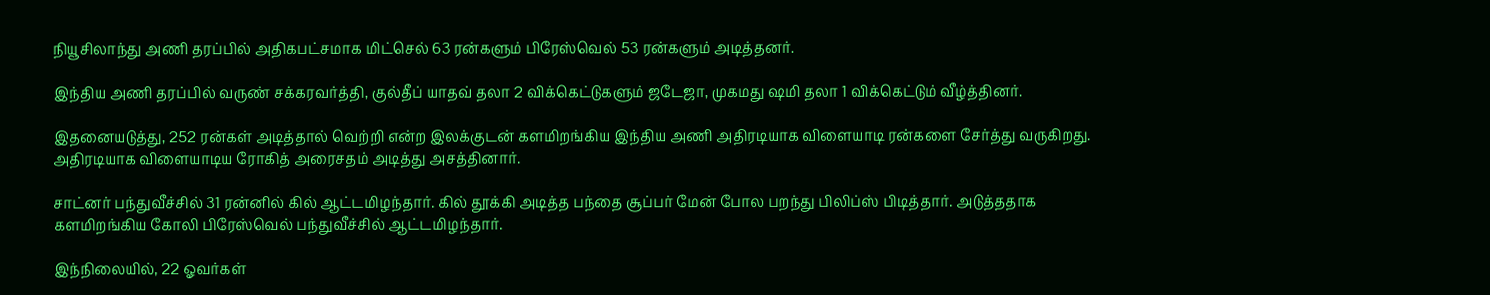நியூசிலாந்து அணி தரப்பில் அதிகபட்சமாக மிட்செல் 63 ரன்களும் பிரேஸ்வெல் 53 ரன்களும் அடித்தனர்.

இந்திய அணி தரப்பில் வருண் சக்கரவர்த்தி, குல்தீப் யாதவ் தலா 2 விக்கெட்டுகளும் ஜடேஜா, முகமது ஷமி தலா 1 விக்கெட்டும் வீழ்த்தினர்.

இதனையடுத்து, 252 ரன்கள் அடித்தால் வெற்றி என்ற இலக்குடன் களமிறங்கிய இந்திய அணி அதிரடியாக விளையாடி ரன்களை சேர்த்து வருகிறது. அதிரடியாக விளையாடிய ரோகித் அரைசதம் அடித்து அசத்தினார்.

சாட்னர் பந்துவீச்சில் 31 ரன்னில் கில் ஆட்டமிழந்தார். கில் தூக்கி அடித்த பந்தை சூப்பர் மேன் போல பறந்து பிலிப்ஸ் பிடித்தார். அடுத்ததாக களமிறங்கிய கோலி பிரேஸ்வெல் பந்துவீச்சில் ஆட்டமிழந்தார்.

இந்நிலையில், 22 ஓவர்கள்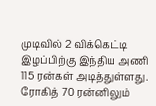முடிவில் 2 விக்கெட்டி இழப்பிற்கு இந்திய அணி 115 ரன்கள் அடித்துள்ளது. ரோகித் 70 ரன்னிலும்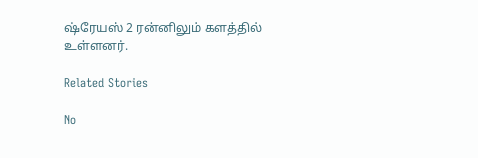ஷ்ரேயஸ் 2 ரன்னிலும் களத்தில் உள்ளனர்.

Related Stories

No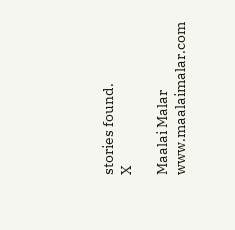stories found.
X

Maalai Malar
www.maalaimalar.com